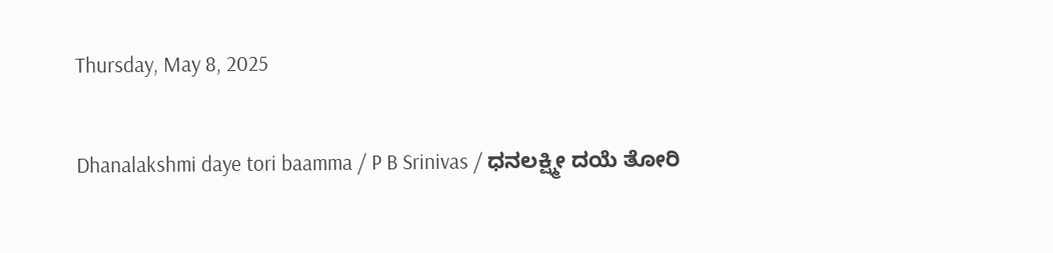Thursday, May 8, 2025

Dhanalakshmi daye tori baamma / P B Srinivas / ಧನಲಕ್ಷ್ಮೀ ದಯೆ ತೋರಿ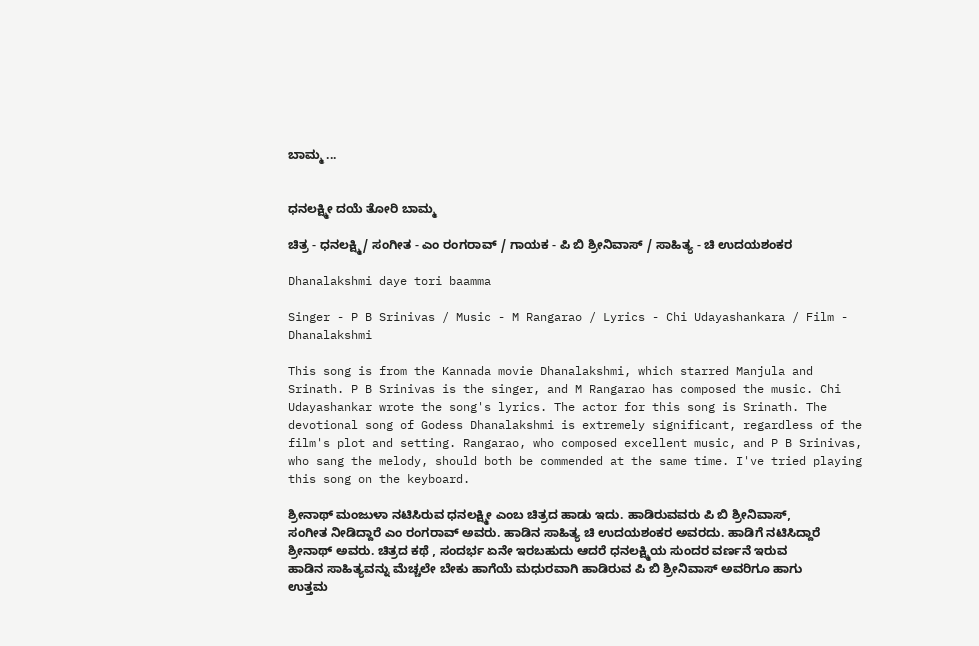ಬಾಮ್ಮ ...


ಧನಲಕ್ಷ್ಮೀ ದಯೆ ತೋರಿ ಬಾಮ್ಮ

ಚಿತ್ರ - ಧನಲಕ್ಷ್ಮಿ/ ಸಂಗೀತ - ಎಂ ರಂಗರಾವ್ / ಗಾಯಕ - ಪಿ ಬಿ ಶ್ರೀನಿವಾಸ್ / ಸಾಹಿತ್ಯ - ಚಿ ಉದಯಶಂಕರ

Dhanalakshmi daye tori baamma

Singer - P B Srinivas / Music - M Rangarao / Lyrics - Chi Udayashankara / Film - Dhanalakshmi

This song is from the Kannada movie Dhanalakshmi, which starred Manjula and Srinath. P B Srinivas is the singer, and M Rangarao has composed the music. Chi Udayashankar wrote the song's lyrics. The actor for this song is Srinath. The devotional song of Godess Dhanalakshmi is extremely significant, regardless of the film's plot and setting. Rangarao, who composed excellent music, and P B Srinivas, who sang the melody, should both be commended at the same time. I've tried playing this song on the keyboard.

ಶ್ರೀನಾಥ್ ಮಂಜುಳಾ ನಟಿಸಿರುವ ಧನಲಕ್ಷ್ಮೀ ಎಂಬ ಚಿತ್ರದ ಹಾಡು ಇದು. ಹಾಡಿರುವವರು ಪಿ ಬಿ ಶ್ರೀನಿವಾಸ್, ಸಂಗೀತ ನೀಡಿದ್ದಾರೆ ಎಂ ರಂಗರಾವ್ ಅವರು. ಹಾಡಿನ ಸಾಹಿತ್ಯ ಚಿ ಉದಯಶಂಕರ ಅವರದು. ಹಾಡಿಗೆ ನಟಿಸಿದ್ದಾರೆ ಶ್ರೀನಾಥ್ ಅವರು. ಚಿತ್ರದ ಕಥೆ , ಸಂದರ್ಭ ಏನೇ ಇರಬಹುದು ಆದರೆ ಧನಲಕ್ಷ್ಮಿಯ ಸುಂದರ ವರ್ಣನೆ ಇರುವ ಹಾಡಿನ ಸಾಹಿತ್ಯವನ್ನು ಮೆಚ್ಚಲೇ ಬೇಕು ಹಾಗೆಯೆ ಮಧುರವಾಗಿ ಹಾಡಿರುವ ಪಿ ಬಿ ಶ್ರೀನಿವಾಸ್ ಅವರಿಗೂ ಹಾಗು ಉತ್ತಮ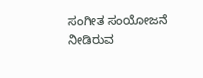ಸಂಗೀತ ಸಂಯೋಜನೆ ನೀಡಿರುವ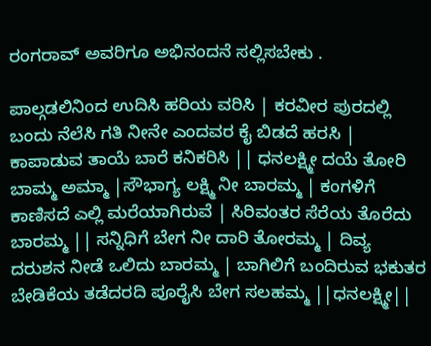ರಂಗರಾವ್ ಅವರಿಗೂ ಅಭಿನಂದನೆ ಸಲ್ಲಿಸಬೇಕು .

ಪಾಲ್ಗಡಲಿನಿಂದ ಉದಿಸಿ ಹರಿಯ ವರಿಸಿ | ಕರವೀರ ಪುರದಲ್ಲಿ ಬಂದು ನೆಲೆಸಿ ಗತಿ ನೀನೇ ಎಂದವರ ಕೈ ಬಿಡದೆ ಹರಸಿ | ಕಾಪಾಡುವ ತಾಯೆ ಬಾರೆ ಕನಿಕರಿಸಿ || ಧನಲಕ್ಷ್ಮೀ ದಯೆ ತೋರಿ ಬಾಮ್ಮ ಅಮ್ಮಾ |ಸೌಭಾಗ್ಯ ಲಕ್ಷ್ಮಿ ನೀ ಬಾರಮ್ಮ | ಕಂಗಳಿಗೆ ಕಾಣಿಸದೆ ಎಲ್ಲಿ ಮರೆಯಾಗಿರುವೆ | ಸಿರಿವಂತರ ಸೆರೆಯ ತೊರೆದು ಬಾರಮ್ಮ || ಸನ್ನಿಧಿಗೆ ಬೇಗ ನೀ ದಾರಿ ತೋರಮ್ಮ | ದಿವ್ಯ ದರುಶನ ನೀಡೆ ಒಲಿದು ಬಾರಮ್ಮ | ಬಾಗಿಲಿಗೆ ಬಂದಿರುವ ಭಕುತರ ಬೇಡಿಕೆಯ ತಡೆದರದಿ ಪೂರೈಸಿ ಬೇಗ ಸಲಹಮ್ಮ ||ಧನಲಕ್ಷ್ಮೀ||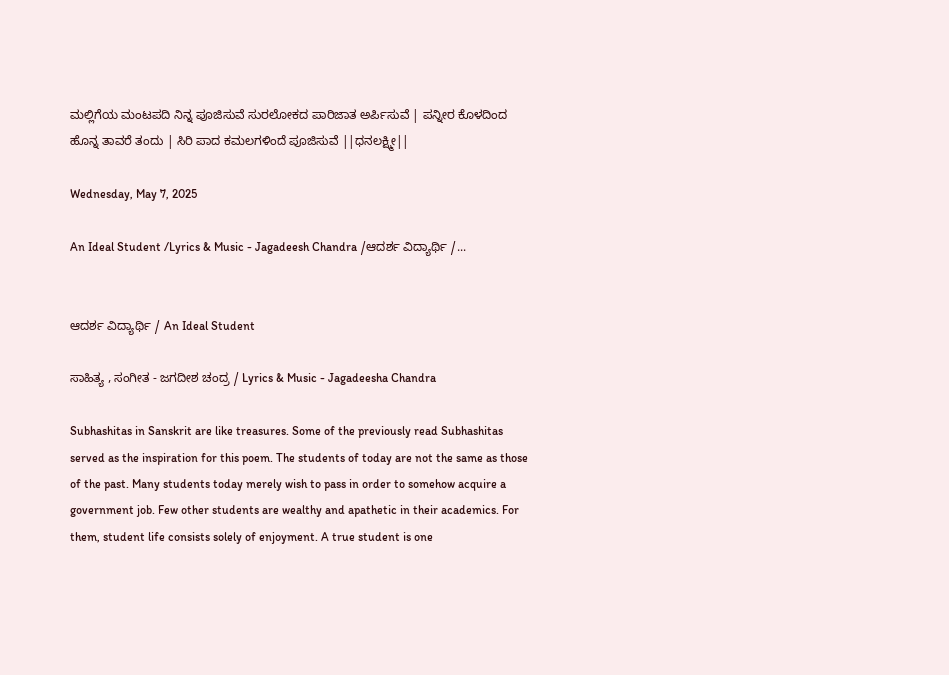ಮಲ್ಲಿಗೆಯ ಮಂಟಪದಿ ನಿನ್ನ ಪೂಜಿಸುವೆ ಸುರಲೋಕದ ಪಾರಿಜಾತ ಅರ್ಪಿಸುವೆ | ಪನ್ನೀರ ಕೊಳದಿಂದ ಹೊನ್ನ ತಾವರೆ ತಂದು | ಸಿರಿ ಪಾದ ಕಮಲಗಳಿಂದೆ ಪೂಜಿಸುವೆ ||ಧನಲಕ್ಷ್ಮೀ||

Wednesday, May 7, 2025

An Ideal Student /Lyrics & Music - Jagadeesh Chandra /ಆದರ್ಶ ವಿದ್ಯಾರ್ಥಿ /...


ಆದರ್ಶ ವಿದ್ಯಾರ್ಥಿ / An Ideal Student

ಸಾಹಿತ್ಯ , ಸಂಗೀತ - ಜಗದೀಶ ಚಂದ್ರ / Lyrics & Music - Jagadeesha Chandra

Subhashitas in Sanskrit are like treasures. Some of the previously read Subhashitas served as the inspiration for this poem. The students of today are not the same as those of the past. Many students today merely wish to pass in order to somehow acquire a government job. Few other students are wealthy and apathetic in their academics. For them, student life consists solely of enjoyment. A true student is one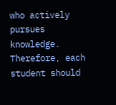who actively pursues knowledge. Therefore, each student should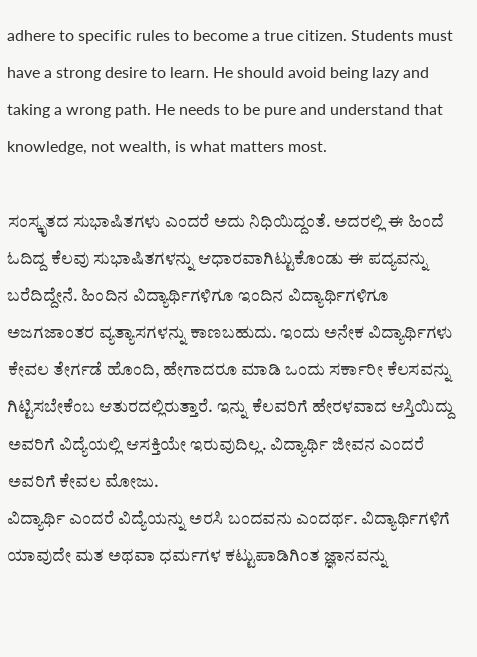adhere to specific rules to become a true citizen. Students must have a strong desire to learn. He should avoid being lazy and taking a wrong path. He needs to be pure and understand that knowledge, not wealth, is what matters most.

ಸಂಸ್ಕೃತದ ಸುಭಾಷಿತಗಳು ಎಂದರೆ ಅದು ನಿಧಿಯಿದ್ದಂತೆ. ಅದರಲ್ಲಿ ಈ ಹಿಂದೆ ಓದಿದ್ದ ಕೆಲವು ಸುಭಾಷಿತಗಳನ್ನು ಆಧಾರವಾಗಿಟ್ಟುಕೊಂಡು ಈ ಪದ್ಯವನ್ನು ಬರೆದಿದ್ದೇನೆ. ಹಿಂದಿನ ವಿದ್ಯಾರ್ಥಿಗಳಿಗೂ ಇಂದಿನ ವಿದ್ಯಾರ್ಥಿಗಳಿಗೂ ಅಜಗಜಾಂತರ ವ್ಯತ್ಯಾಸಗಳನ್ನು ಕಾಣಬಹುದು. ಇಂದು ಅನೇಕ ವಿದ್ಯಾರ್ಥಿಗಳು ಕೇವಲ ತೇರ್ಗಡೆ ಹೊಂದಿ, ಹೇಗಾದರೂ ಮಾಡಿ ಒಂದು ಸರ್ಕಾರೀ ಕೆಲಸವನ್ನು ಗಿಟ್ಟಿಸಬೇಕೆಂಬ ಆತುರದಲ್ಲಿರುತ್ತಾರೆ. ಇನ್ನು ಕೆಲವರಿಗೆ ಹೇರಳವಾದ ಆಸ್ತಿಯಿದ್ದು ಅವರಿಗೆ ವಿದ್ಯೆಯಲ್ಲಿ ಆಸಕ್ತಿಯೇ ಇರುವುದಿಲ್ಲ. ವಿದ್ಯಾರ್ಥಿ ಜೀವನ ಎಂದರೆ ಅವರಿಗೆ ಕೇವಲ ಮೋಜು.
ವಿದ್ಯಾರ್ಥಿ ಎಂದರೆ ವಿದ್ಯೆಯನ್ನು ಅರಸಿ ಬಂದವನು ಎಂದರ್ಥ. ವಿದ್ಯಾರ್ಥಿಗಳಿಗೆ ಯಾವುದೇ ಮತ ಅಥವಾ ಧರ್ಮಗಳ ಕಟ್ಟುಪಾಡಿಗಿಂತ ಜ್ಞಾನವನ್ನು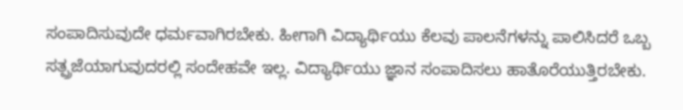ಸಂಪಾದಿಸುವುದೇ ಧರ್ಮವಾಗಿರಬೇಕು. ಹೀಗಾಗಿ ವಿದ್ಯಾರ್ಥಿಯು ಕೆಲವು ಪಾಲನೆಗಳನ್ನು ಪಾಲಿಸಿದರೆ ಒಬ್ಬ ಸತ್ಪ್ರಜೆಯಾಗುವುದರಲ್ಲಿ ಸಂದೇಹವೇ ಇಲ್ಲ. ವಿದ್ಯಾರ್ಥಿಯು ಜ್ಞಾನ ಸಂಪಾದಿಸಲು ಹಾತೊರೆಯುತ್ತಿರಬೇಕು.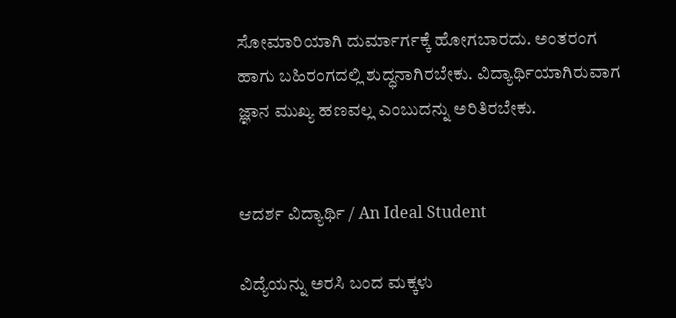ಸೋಮಾರಿಯಾಗಿ ದುರ್ಮಾರ್ಗಕ್ಕೆ ಹೋಗಬಾರದು. ಅಂತರಂಗ ಹಾಗು ಬಹಿರಂಗದಲ್ಲಿ ಶುದ್ಧನಾಗಿರಬೇಕು. ವಿದ್ಯಾರ್ಥಿಯಾಗಿರುವಾಗ ಜ್ಞಾನ ಮುಖ್ಯ ಹಣವಲ್ಲ ಎಂಬುದನ್ನು ಅರಿತಿರಬೇಕು.


ಆದರ್ಶ ವಿದ್ಯಾರ್ಥಿ / An Ideal Student

ವಿದ್ಯೆಯನ್ನು ಅರಸಿ ಬಂದ ಮಕ್ಕಳು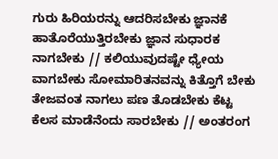ಗುರು ಹಿರಿಯರನ್ನು ಆದರಿಸಬೇಕು ಜ್ಞಾನಕೆ ಹಾತೊರೆಯುತ್ತಿರಬೇಕು ಜ್ಞಾನ ಸುಧಾರಕ ನಾಗಬೇಕು // ಕಲಿಯುವುದಷ್ಟೇ ಧ್ಯೇಯ ವಾಗಬೇಕು ಸೋಮಾರಿತನವನ್ನು ಕಿತ್ತೊಗೆ ಬೇಕು ತೇಜವಂತ ನಾಗಲು ಪಣ ತೊಡಬೇಕು ಕೆಟ್ಟ ಕೆಲಸ ಮಾಡೆನೆಂದು ಸಾರಬೇಕು // ಅಂತರಂಗ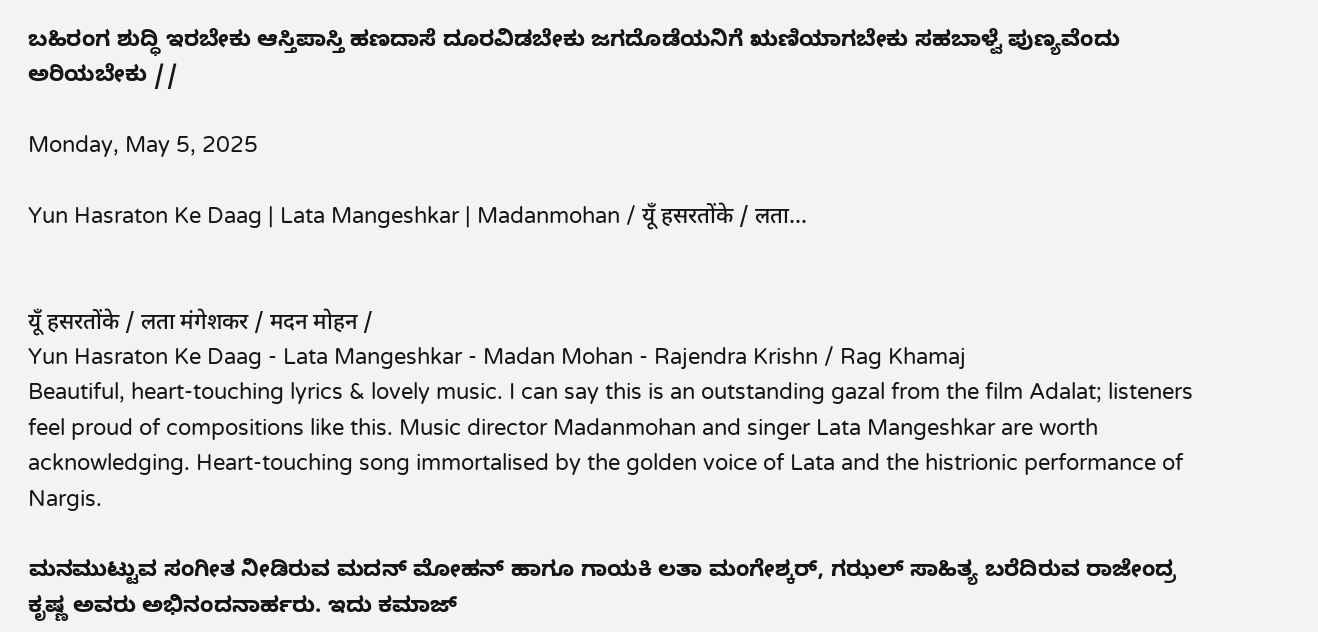ಬಹಿರಂಗ ಶುದ್ಧಿ ಇರಬೇಕು ಆಸ್ತಿಪಾಸ್ತಿ ಹಣದಾಸೆ ದೂರವಿಡಬೇಕು ಜಗದೊಡೆಯನಿಗೆ ಋಣಿಯಾಗಬೇಕು ಸಹಬಾಳ್ವೆ ಪುಣ್ಯವೆಂದು ಅರಿಯಬೇಕು //

Monday, May 5, 2025

Yun Hasraton Ke Daag | Lata Mangeshkar | Madanmohan / यूँ हसरतोंके / लता...


यूँ हसरतोंके / लता मंगेशकर / मदन मोहन /
Yun Hasraton Ke Daag - Lata Mangeshkar - Madan Mohan - Rajendra Krishn / Rag Khamaj
Beautiful, heart-touching lyrics & lovely music. I can say this is an outstanding gazal from the film Adalat; listeners feel proud of compositions like this. Music director Madanmohan and singer Lata Mangeshkar are worth acknowledging. Heart-touching song immortalised by the golden voice of Lata and the histrionic performance of Nargis.

ಮನಮುಟ್ಟುವ ಸಂಗೀತ ನೀಡಿರುವ ಮದನ್ ಮೋಹನ್ ಹಾಗೂ ಗಾಯಕಿ ಲತಾ ಮಂಗೇಶ್ಕರ್, ಗಝಲ್ ಸಾಹಿತ್ಯ ಬರೆದಿರುವ ರಾಜೇಂದ್ರ ಕೃಷ್ಣ ಅವರು ಅಭಿನಂದನಾರ್ಹರು. ಇದು ಕಮಾಜ್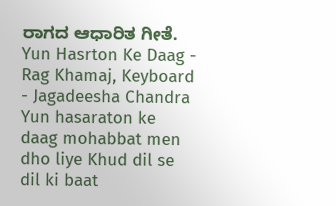ರಾಗದ ಆಧಾರಿತ ಗೀತೆ. Yun Hasrton Ke Daag - Rag Khamaj, Keyboard - Jagadeesha Chandra Yun hasaraton ke daag mohabbat men dho liye Khud dil se dil ki baat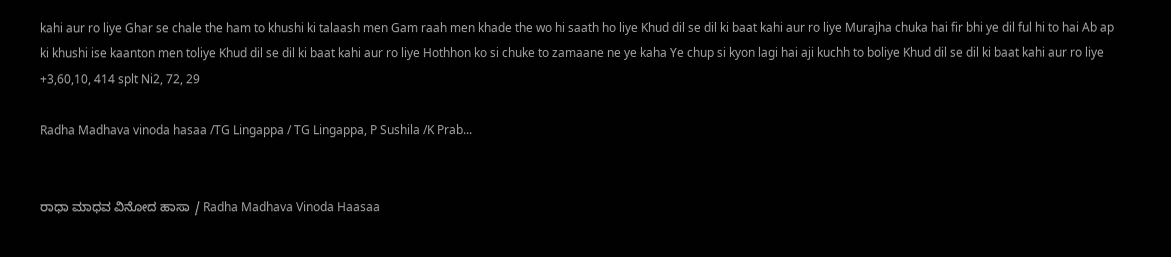kahi aur ro liye Ghar se chale the ham to khushi ki talaash men Gam raah men khade the wo hi saath ho liye Khud dil se dil ki baat kahi aur ro liye Murajha chuka hai fir bhi ye dil ful hi to hai Ab ap ki khushi ise kaanton men toliye Khud dil se dil ki baat kahi aur ro liye Hothhon ko si chuke to zamaane ne ye kaha Ye chup si kyon lagi hai aji kuchh to boliye Khud dil se dil ki baat kahi aur ro liye +3,60,10, 414 splt Ni2, 72, 29

Radha Madhava vinoda hasaa /TG Lingappa / TG Lingappa, P Sushila /K Prab...


ರಾಧಾ ಮಾಧವ ವಿನೋದ ಹಾಸಾ / Radha Madhava Vinoda Haasaa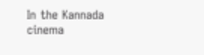In the Kannada cinema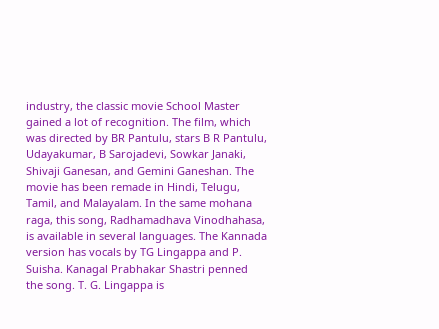industry, the classic movie School Master gained a lot of recognition. The film, which was directed by BR Pantulu, stars B R Pantulu, Udayakumar, B Sarojadevi, Sowkar Janaki, Shivaji Ganesan, and Gemini Ganeshan. The movie has been remade in Hindi, Telugu, Tamil, and Malayalam. In the same mohana raga, this song, Radhamadhava Vinodhahasa, is available in several languages. The Kannada version has vocals by TG Lingappa and P. Suisha. Kanagal Prabhakar Shastri penned the song. T. G. Lingappa is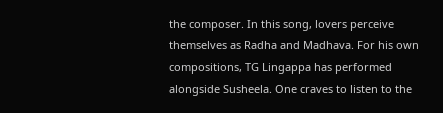the composer. In this song, lovers perceive themselves as Radha and Madhava. For his own compositions, TG Lingappa has performed alongside Susheela. One craves to listen to the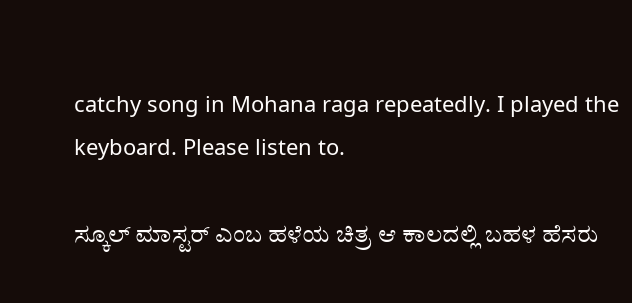catchy song in Mohana raga repeatedly. I played the keyboard. Please listen to.

ಸ್ಕೂಲ್ ಮಾಸ್ಟರ್ ಎಂಬ ಹಳೆಯ ಚಿತ್ರ ಆ ಕಾಲದಲ್ಲಿ ಬಹಳ ಹೆಸರು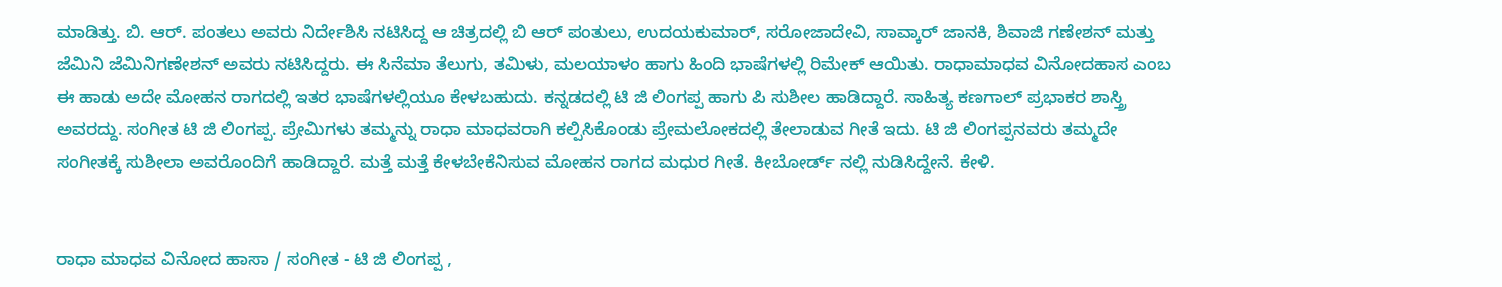ಮಾಡಿತ್ತು. ಬಿ. ಆರ್. ಪಂತಲು ಅವರು ನಿರ್ದೇಶಿಸಿ ನಟಿಸಿದ್ದ ಆ ಚಿತ್ರದಲ್ಲಿ ಬಿ ಆರ್ ಪಂತುಲು, ಉದಯಕುಮಾರ್, ಸರೋಜಾದೇವಿ, ಸಾವ್ಕಾರ್ ಜಾನಕಿ, ಶಿವಾಜಿ ಗಣೇಶನ್ ಮತ್ತು ಜೆಮಿನಿ ಜೆಮಿನಿಗಣೇಶನ್ ಅವರು ನಟಿಸಿದ್ದರು. ಈ ಸಿನೆಮಾ ತೆಲುಗು, ತಮಿಳು, ಮಲಯಾಳಂ ಹಾಗು ಹಿಂದಿ ಭಾಷೆಗಳಲ್ಲಿ ರಿಮೇಕ್ ಆಯಿತು. ರಾಧಾಮಾಧವ ವಿನೋದಹಾಸ ಎಂಬ ಈ ಹಾಡು ಅದೇ ಮೋಹನ ರಾಗದಲ್ಲಿ ಇತರ ಭಾಷೆಗಳಲ್ಲಿಯೂ ಕೇಳಬಹುದು. ಕನ್ನಡದಲ್ಲಿ ಟಿ ಜಿ ಲಿಂಗಪ್ಪ ಹಾಗು ಪಿ ಸುಶೀಲ ಹಾಡಿದ್ದಾರೆ. ಸಾಹಿತ್ಯ ಕಣಗಾಲ್ ಪ್ರಭಾಕರ ಶಾಸ್ತ್ರಿ ಅವರದ್ದು. ಸಂಗೀತ ಟಿ ಜಿ ಲಿಂಗಪ್ಪ. ಪ್ರೇಮಿಗಳು ತಮ್ಮನ್ನು ರಾಧಾ ಮಾಧವರಾಗಿ ಕಲ್ಪಿಸಿಕೊಂಡು ಪ್ರೇಮಲೋಕದಲ್ಲಿ ತೇಲಾಡುವ ಗೀತೆ ಇದು. ಟಿ ಜಿ ಲಿಂಗಪ್ಪನವರು ತಮ್ಮದೇ ಸಂಗೀತಕ್ಕೆ ಸುಶೀಲಾ ಅವರೊಂದಿಗೆ ಹಾಡಿದ್ದಾರೆ. ಮತ್ತೆ ಮತ್ತೆ ಕೇಳಬೇಕೆನಿಸುವ ಮೋಹನ ರಾಗದ ಮಧುರ ಗೀತೆ. ಕೀಬೋರ್ಡ್ ನಲ್ಲಿ ನುಡಿಸಿದ್ದೇನೆ. ಕೇಳಿ.


ರಾಧಾ ಮಾಧವ ವಿನೋದ ಹಾಸಾ / ಸಂಗೀತ - ಟಿ ಜಿ ಲಿಂಗಪ್ಪ ,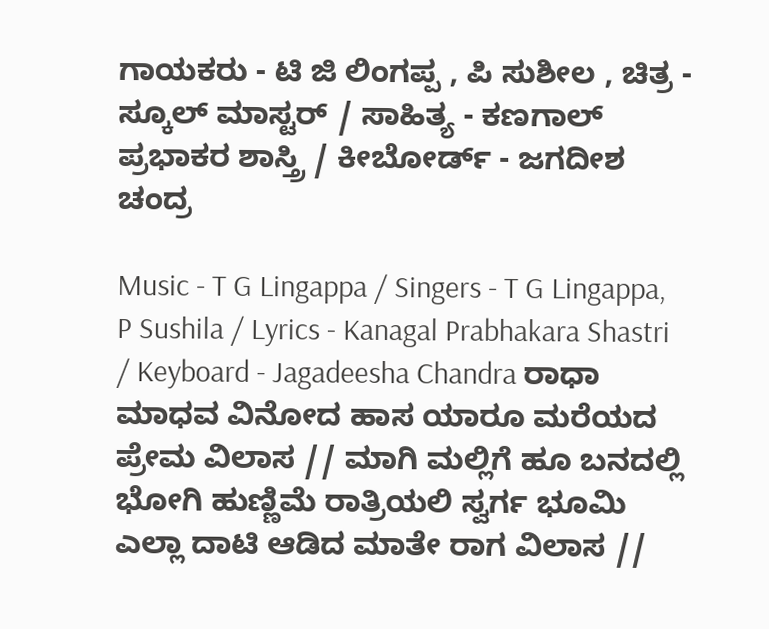ಗಾಯಕರು - ಟಿ ಜಿ ಲಿಂಗಪ್ಪ , ಪಿ ಸುಶೀಲ , ಚಿತ್ರ - ಸ್ಕೂಲ್ ಮಾಸ್ಟರ್ / ಸಾಹಿತ್ಯ - ಕಣಗಾಲ್ ಪ್ರಭಾಕರ ಶಾಸ್ತ್ರಿ / ಕೀಬೋರ್ಡ್ - ಜಗದೀಶ ಚಂದ್ರ

Music - T G Lingappa / Singers - T G Lingappa, P Sushila / Lyrics - Kanagal Prabhakara Shastri / Keyboard - Jagadeesha Chandra ರಾಧಾ ಮಾಧವ ವಿನೋದ ಹಾಸ ಯಾರೂ ಮರೆಯದ ಪ್ರೇಮ ವಿಲಾಸ // ಮಾಗಿ ಮಲ್ಲಿಗೆ ಹೂ ಬನದಲ್ಲಿ ಭೋಗಿ ಹುಣ್ಣಿಮೆ ರಾತ್ರಿಯಲಿ ಸ್ವರ್ಗ ಭೂಮಿ ಎಲ್ಲಾ ದಾಟಿ ಆಡಿದ ಮಾತೇ ರಾಗ ವಿಲಾಸ //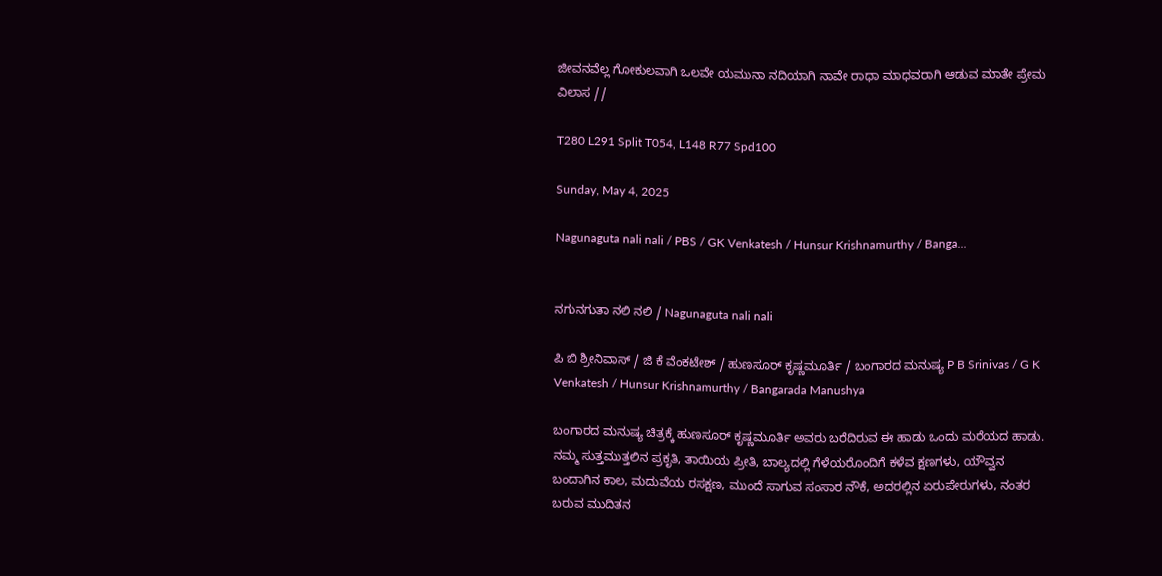ಜೀವನವೆಲ್ಲ ಗೋಕುಲವಾಗಿ ಒಲವೇ ಯಮುನಾ ನದಿಯಾಗಿ ನಾವೇ ರಾಧಾ ಮಾಧವರಾಗಿ ಆಡುವ ಮಾತೇ ಪ್ರೇಮ ವಿಲಾಸ //

T280 L291 Split T054, L148 R77 Spd100

Sunday, May 4, 2025

Nagunaguta nali nali / PBS / GK Venkatesh / Hunsur Krishnamurthy / Banga...


ನಗುನಗುತಾ ನಲಿ ನಲಿ / Nagunaguta nali nali

ಪಿ ಬಿ ಶ್ರೀನಿವಾಸ್ / ಜಿ ಕೆ ವೆಂಕಟೇಶ್ / ಹುಣಸೂರ್ ಕೃಷ್ಣಮೂರ್ತಿ / ಬಂಗಾರದ ಮನುಷ್ಯ P B Srinivas / G K Venkatesh / Hunsur Krishnamurthy / Bangarada Manushya

ಬಂಗಾರದ ಮನುಷ್ಯ ಚಿತ್ರಕ್ಕೆ ಹುಣಸೂರ್ ಕೃಷ್ಣಮೂರ್ತಿ ಅವರು ಬರೆದಿರುವ ಈ ಹಾಡು ಒಂದು ಮರೆಯದ ಹಾಡು. ನಮ್ಮ ಸುತ್ತಮುತ್ತಲಿನ ಪ್ರಕೃತಿ, ತಾಯಿಯ ಪ್ರೀತಿ, ಬಾಲ್ಯದಲ್ಲಿ ಗೆಳೆಯರೊಂದಿಗೆ ಕಳೆವ ಕ್ಷಣಗಳು, ಯೌವ್ವನ ಬಂದಾಗಿನ ಕಾಲ, ಮದುವೆಯ ರಸಕ್ಷಣ, ಮುಂದೆ ಸಾಗುವ ಸಂಸಾರ ನೌಕೆ, ಅದರಲ್ಲಿನ ಏರುಪೇರುಗಳು, ನಂತರ ಬರುವ ಮುದಿತನ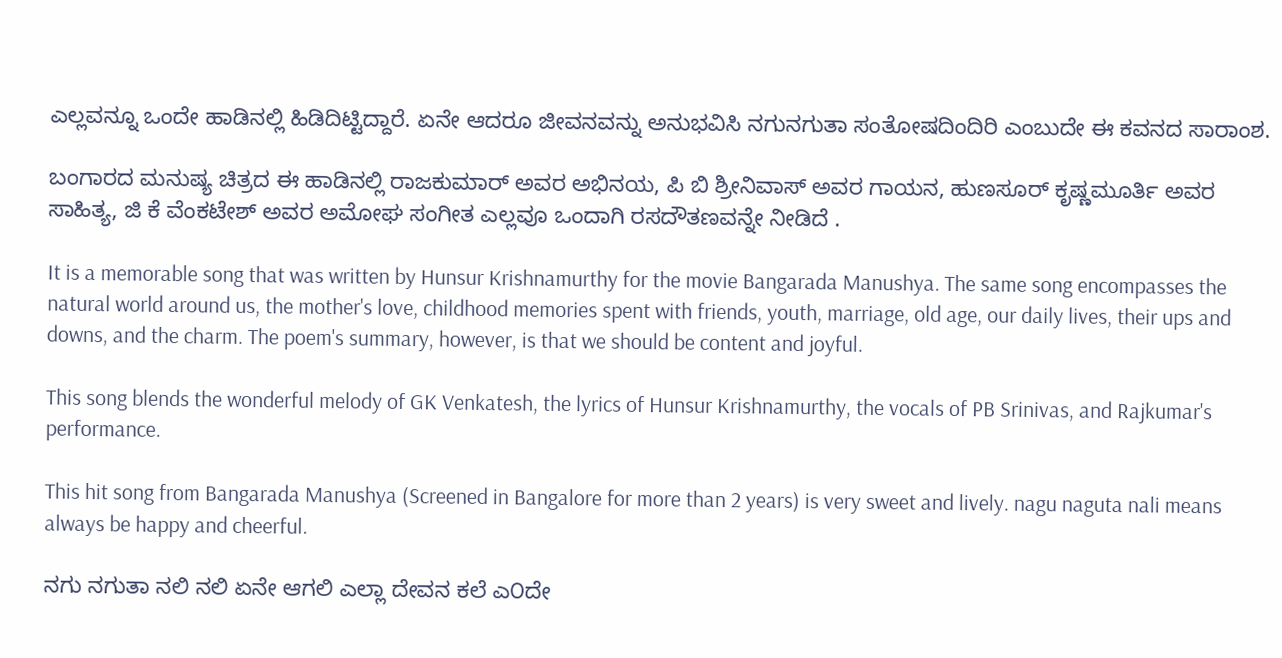ಎಲ್ಲವನ್ನೂ ಒಂದೇ ಹಾಡಿನಲ್ಲಿ ಹಿಡಿದಿಟ್ಟಿದ್ದಾರೆ. ಏನೇ ಆದರೂ ಜೀವನವನ್ನು ಅನುಭವಿಸಿ ನಗುನಗುತಾ ಸಂತೋಷದಿಂದಿರಿ ಎಂಬುದೇ ಈ ಕವನದ ಸಾರಾಂಶ.

ಬಂಗಾರದ ಮನುಷ್ಯ ಚಿತ್ರದ ಈ ಹಾಡಿನಲ್ಲಿ ರಾಜಕುಮಾರ್ ಅವರ ಅಭಿನಯ, ಪಿ ಬಿ ಶ್ರೀನಿವಾಸ್ ಅವರ ಗಾಯನ, ಹುಣಸೂರ್ ಕೃಷ್ಣಮೂರ್ತಿ ಅವರ ಸಾಹಿತ್ಯ, ಜಿ ಕೆ ವೆಂಕಟೇಶ್ ಅವರ ಅಮೋಘ ಸಂಗೀತ ಎಲ್ಲವೂ ಒಂದಾಗಿ ರಸದೌತಣವನ್ನೇ ನೀಡಿದೆ .

It is a memorable song that was written by Hunsur Krishnamurthy for the movie Bangarada Manushya. The same song encompasses the natural world around us, the mother's love, childhood memories spent with friends, youth, marriage, old age, our daily lives, their ups and downs, and the charm. The poem's summary, however, is that we should be content and joyful.

This song blends the wonderful melody of GK Venkatesh, the lyrics of Hunsur Krishnamurthy, the vocals of PB Srinivas, and Rajkumar's performance.

This hit song from Bangarada Manushya (Screened in Bangalore for more than 2 years) is very sweet and lively. nagu naguta nali means always be happy and cheerful.

ನಗು ನಗುತಾ ನಲಿ ನಲಿ ಏನೇ ಆಗಲಿ ಎಲ್ಲಾ ದೇವನ ಕಲೆ ಎ೦ದೇ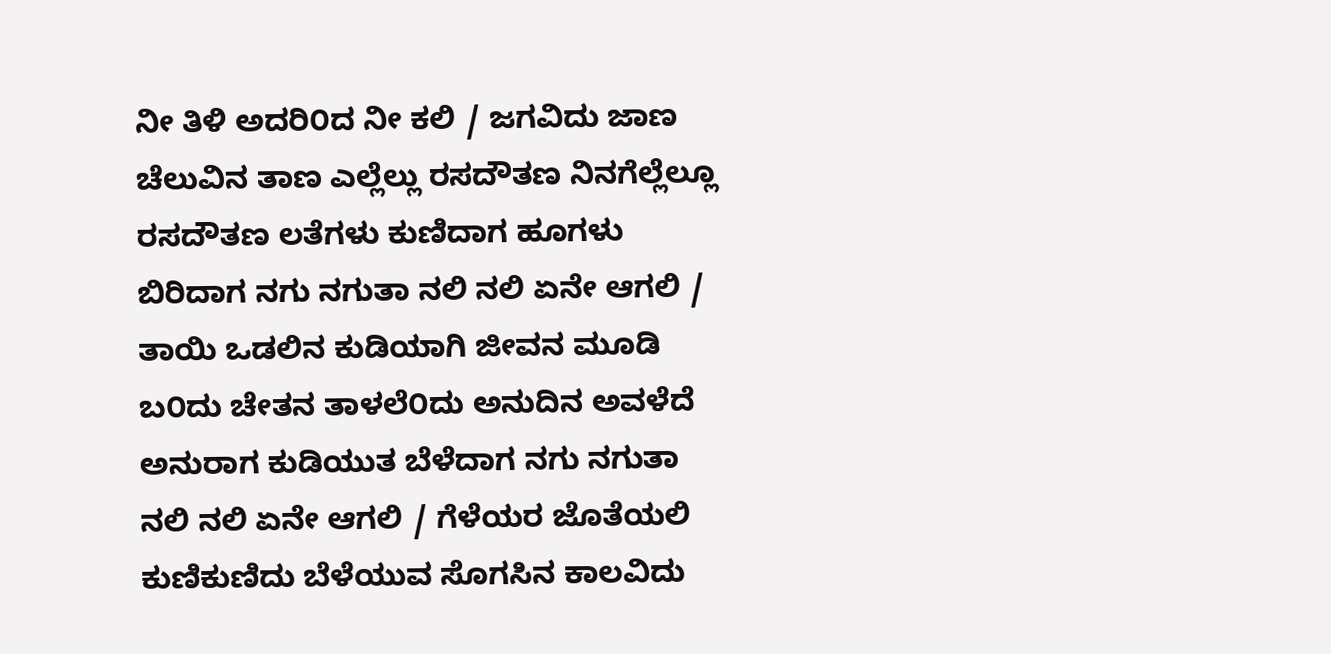ನೀ ತಿಳಿ ಅದರಿ೦ದ ನೀ ಕಲಿ / ಜಗವಿದು ಜಾಣ ಚೆಲುವಿನ ತಾಣ ಎಲ್ಲೆಲ್ಲು ರಸದೌತಣ ನಿನಗೆಲ್ಲೆಲ್ಲೂ ರಸದೌತಣ ಲತೆಗಳು ಕುಣಿದಾಗ ಹೂಗಳು ಬಿರಿದಾಗ ನಗು ನಗುತಾ ನಲಿ ನಲಿ ಏನೇ ಆಗಲಿ / ತಾಯಿ ಒಡಲಿನ ಕುಡಿಯಾಗಿ ಜೀವನ ಮೂಡಿ ಬ೦ದು ಚೇತನ ತಾಳಲೆ೦ದು ಅನುದಿನ ಅವಳೆದೆ ಅನುರಾಗ ಕುಡಿಯುತ ಬೆಳೆದಾಗ ನಗು ನಗುತಾ ನಲಿ ನಲಿ ಏನೇ ಆಗಲಿ / ಗೆಳೆಯರ ಜೊತೆಯಲಿ ಕುಣಿಕುಣಿದು ಬೆಳೆಯುವ ಸೊಗಸಿನ ಕಾಲವಿದು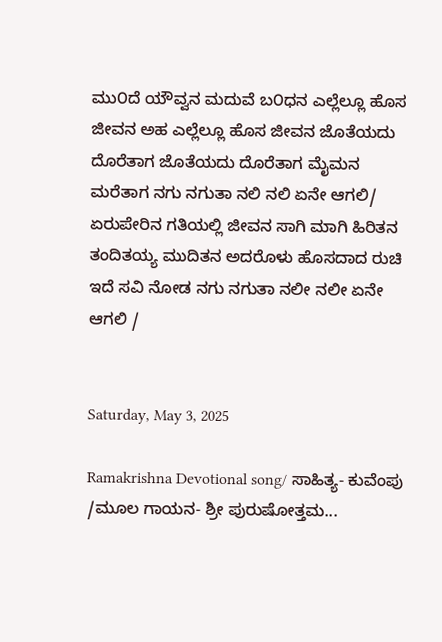ಮು೦ದೆ ಯೌವ್ವನ ಮದುವೆ ಬ೦ಧನ ಎಲ್ಲೆಲ್ಲೂ ಹೊಸ ಜೀವನ ಅಹ ಎಲ್ಲೆಲ್ಲೂ ಹೊಸ ಜೀವನ ಜೊತೆಯದು ದೊರೆತಾಗ ಜೊತೆಯದು ದೊರೆತಾಗ ಮೈಮನ ಮರೆತಾಗ ನಗು ನಗುತಾ ನಲಿ ನಲಿ ಏನೇ ಆಗಲಿ/ ಏರುಪೇರಿನ ಗತಿಯಲ್ಲಿ ಜೀವನ ಸಾಗಿ ಮಾಗಿ ಹಿರಿತನ ತಂದಿತಯ್ಯ ಮುದಿತನ ಅದರೊಳು ಹೊಸದಾದ ರುಚಿ ಇದೆ ಸವಿ ನೋಡ ನಗು ನಗುತಾ ನಲೀ ನಲೀ ಏನೇ ಆಗಲಿ /


Saturday, May 3, 2025

Ramakrishna Devotional song/ ಸಾಹಿತ್ಯ- ಕುವೆಂಪು /ಮೂಲ ಗಾಯನ- ಶ್ರೀ ಪುರುಷೋತ್ತಮ...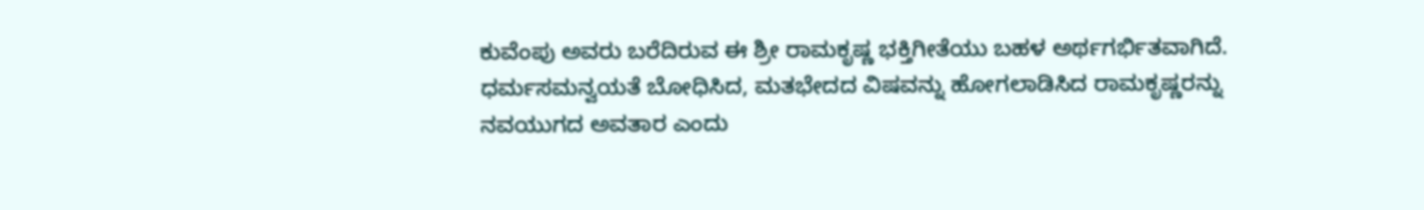ಕುವೆಂಪು ಅವರು ಬರೆದಿರುವ ಈ ಶ್ರೀ ರಾಮಕೃಷ್ಣ ಭಕ್ತಿಗೀತೆಯು ಬಹಳ ಅರ್ಥಗರ್ಭಿತವಾಗಿದೆ. ಧರ್ಮಸಮನ್ವಯತೆ ಬೋಧಿಸಿದ, ಮತಭೇದದ ವಿಷವನ್ನು ಹೋಗಲಾಡಿಸಿದ ರಾಮಕೃಷ್ಣರನ್ನು ನವಯುಗದ ಅವತಾರ ಎಂದು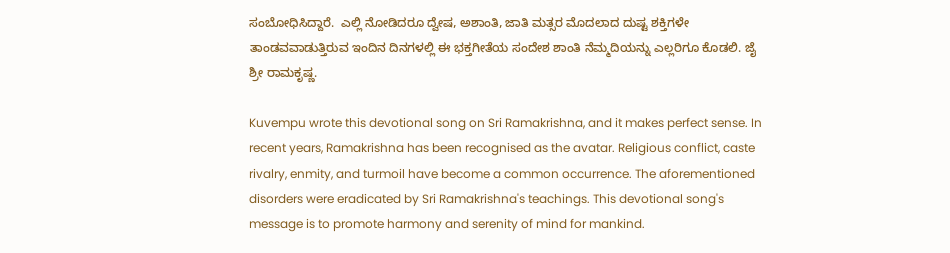ಸಂಬೋಧಿಸಿದ್ದಾರೆ.  ಎಲ್ಲಿ ನೋಡಿದರೂ ದ್ವೇಷ, ಅಶಾಂತಿ, ಜಾತಿ ಮತ್ಸರ ಮೊದಲಾದ ದುಷ್ಟ ಶಕ್ತಿಗಳೇ ತಾಂಡವವಾಡುತ್ತಿರುವ ಇಂದಿನ ದಿನಗಳಲ್ಲಿ ಈ ಭಕ್ತಗೀತೆಯ ಸಂದೇಶ ಶಾಂತಿ ನೆಮ್ಮದಿಯನ್ನು ಎಲ್ಲರಿಗೂ ಕೊಡಲಿ. ಜೈ ಶ್ರೀ ರಾಮಕೃಷ್ಣ.

Kuvempu wrote this devotional song on Sri Ramakrishna, and it makes perfect sense. In recent years, Ramakrishna has been recognised as the avatar. Religious conflict, caste rivalry, enmity, and turmoil have become a common occurrence. The aforementioned disorders were eradicated by Sri Ramakrishna's teachings. This devotional song's message is to promote harmony and serenity of mind for mankind.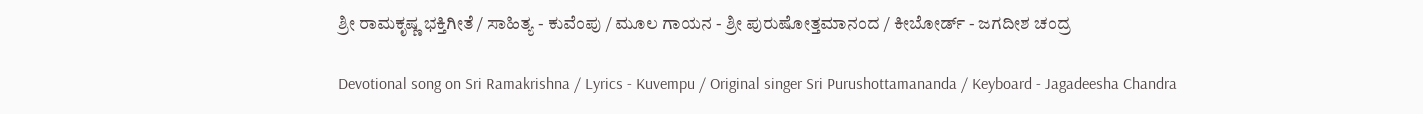ಶ್ರೀ ರಾಮಕೃಷ್ಣ ಭಕ್ತಿಗೀತೆ / ಸಾಹಿತ್ಯ - ಕುವೆಂಪು / ಮೂಲ ಗಾಯನ - ಶ್ರೀ ಪುರುಷೋತ್ತಮಾನಂದ / ಕೀಬೋರ್ಡ್ - ಜಗದೀಶ ಚಂದ್ರ

Devotional song on Sri Ramakrishna / Lyrics - Kuvempu / Original singer Sri Purushottamananda / Keyboard - Jagadeesha Chandra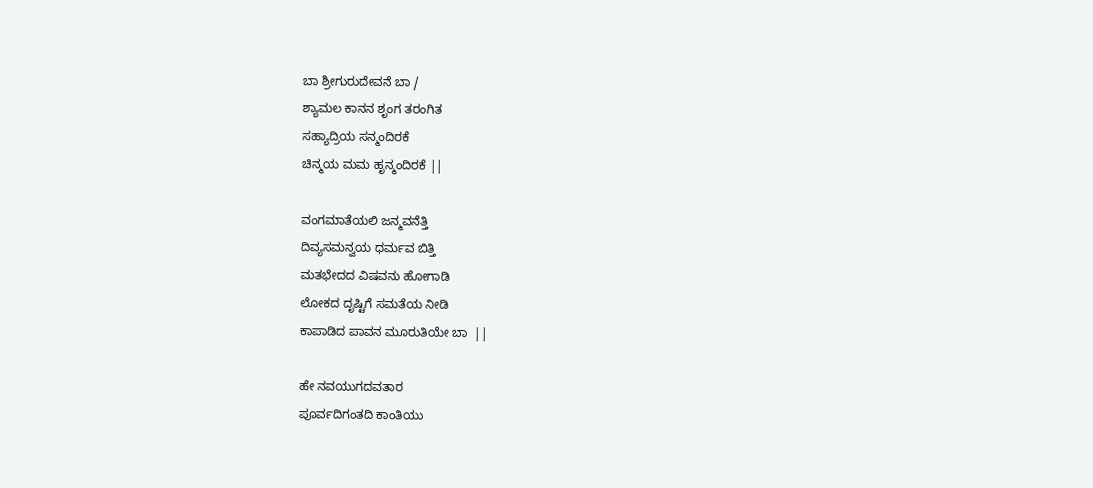ಬಾ ಶ್ರೀಗುರುದೇವನೆ ಬಾ /
ಶ್ಯಾಮಲ ಕಾನನ ಶೃಂಗ ತರಂಗಿತ
ಸಹ್ಯಾದ್ರಿಯ ಸನ್ಮಂದಿರಕೆ
ಚಿನ್ಮಯ ಮಮ ಹೃನ್ಮಂದಿರಕೆ ||

ವಂಗಮಾತೆಯಲಿ ಜನ್ಮವನೆತ್ತಿ
ದಿವ್ಯಸಮನ್ವಯ ಧರ್ಮವ ಬಿತ್ತಿ
ಮತಭೇದದ ವಿಷವನು ಹೋಗಾಡಿ
ಲೋಕದ ದೃಷ್ಟಿಗೆ ಸಮತೆಯ ನೀಡಿ
ಕಾಪಾಡಿದ ಪಾವನ ಮೂರುತಿಯೇ ಬಾ  ||

ಹೇ ನವಯುಗದವತಾರ
ಪೂರ್ವದಿಗಂತದಿ ಕಾಂತಿಯು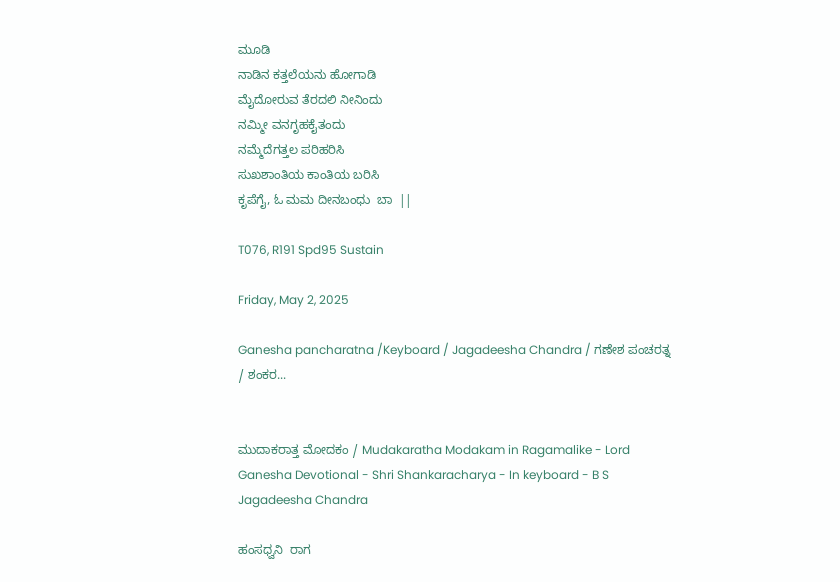ಮೂಡಿ
ನಾಡಿನ ಕತ್ತಲೆಯನು ಹೋಗಾಡಿ
ಮೈದೋರುವ ತೆರದಲಿ ನೀನಿಂದು
ನಮ್ಮೀ ವನಗೃಹಕೈತಂದು
ನಮ್ಮೆದೆಗತ್ತಲ ಪರಿಹರಿಸಿ
ಸುಖಶಾಂತಿಯ ಕಾಂತಿಯ ಬರಿಸಿ
ಕೃಪೆಗೈ, ಓ ಮಮ ದೀನಬಂಧು  ಬಾ  ||

T076, R191 Spd95 Sustain

Friday, May 2, 2025

Ganesha pancharatna /Keyboard / Jagadeesha Chandra / ಗಣೇಶ ಪಂಚರತ್ನ / ಶಂಕರ...


ಮುದಾಕರಾತ್ತ ಮೋದಕಂ / Mudakaratha Modakam in Ragamalike - Lord Ganesha Devotional - Shri Shankaracharya - In keyboard - B S Jagadeesha Chandra

ಹಂಸಧ್ವನಿ  ರಾಗ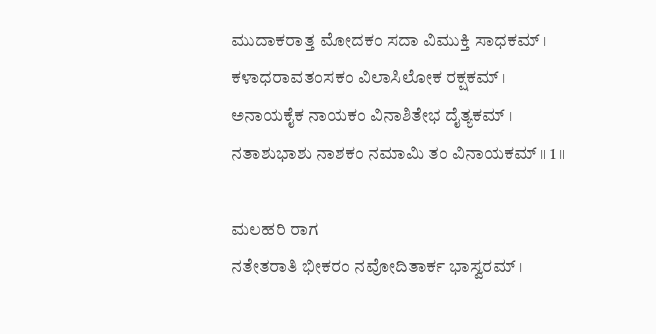ಮುದಾಕರಾತ್ತ ಮೋದಕಂ ಸದಾ ವಿಮುಕ್ತಿ ಸಾಧಕಮ್ ।
ಕಳಾಧರಾವತಂಸಕಂ ವಿಲಾಸಿಲೋಕ ರಕ್ಷಕಮ್ ।
ಅನಾಯಕೈಕ ನಾಯಕಂ ವಿನಾಶಿತೇಭ ದೈತ್ಯಕಮ್ ।
ನತಾಶುಭಾಶು ನಾಶಕಂ ನಮಾಮಿ ತಂ ವಿನಾಯಕಮ್ ॥ 1 ॥

ಮಲಹರಿ ರಾಗ
ನತೇತರಾತಿ ಭೀಕರಂ ನವೋದಿತಾರ್ಕ ಭಾಸ್ವರಮ್ ।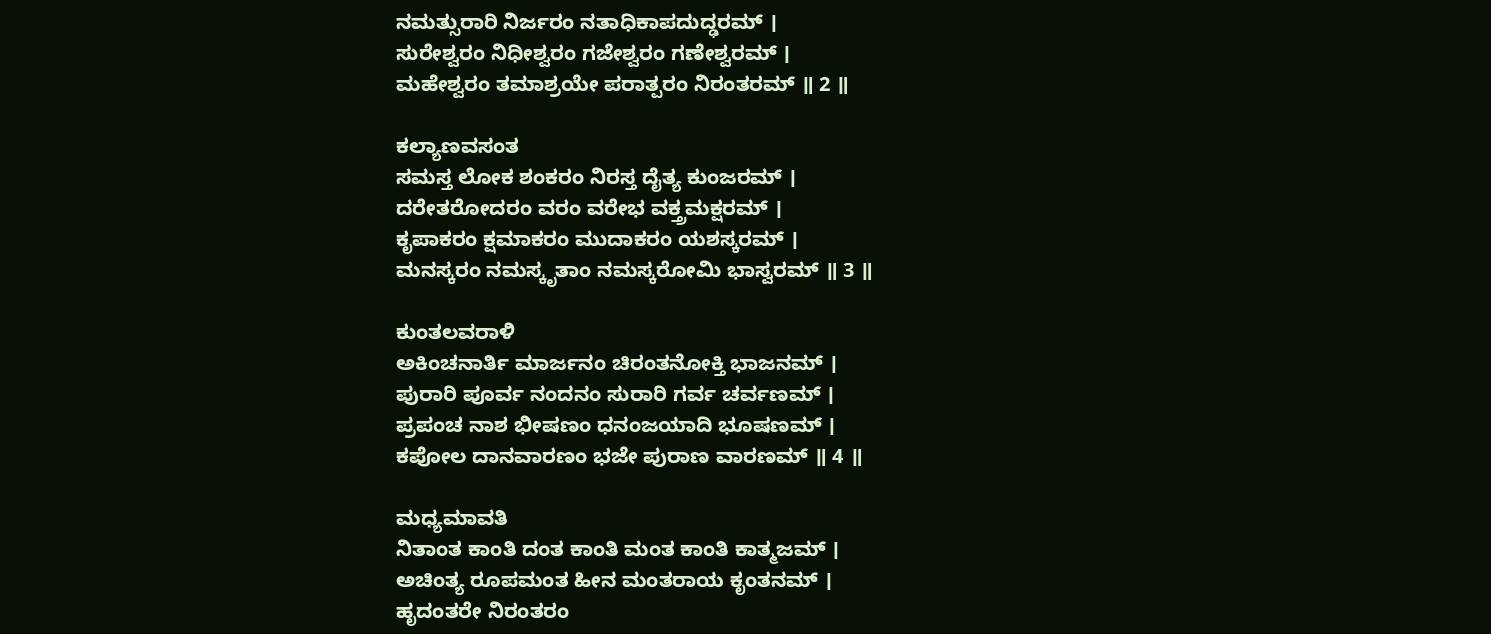ನಮತ್ಸುರಾರಿ ನಿರ್ಜರಂ ನತಾಧಿಕಾಪದುದ್ಢರಮ್ ।
ಸುರೇಶ್ವರಂ ನಿಧೀಶ್ವರಂ ಗಜೇಶ್ವರಂ ಗಣೇಶ್ವರಮ್ ।
ಮಹೇಶ್ವರಂ ತಮಾಶ್ರಯೇ ಪರಾತ್ಪರಂ ನಿರಂತರಮ್ ॥ 2 ॥

ಕಲ್ಯಾಣವಸಂತ
ಸಮಸ್ತ ಲೋಕ ಶಂಕರಂ ನಿರಸ್ತ ದೈತ್ಯ ಕುಂಜರಮ್ ।
ದರೇತರೋದರಂ ವರಂ ವರೇಭ ವಕ್ತ್ರಮಕ್ಷರಮ್ ।
ಕೃಪಾಕರಂ ಕ್ಷಮಾಕರಂ ಮುದಾಕರಂ ಯಶಸ್ಕರಮ್ ।
ಮನಸ್ಕರಂ ನಮಸ್ಕೃತಾಂ ನಮಸ್ಕರೋಮಿ ಭಾಸ್ವರಮ್ ॥ 3 ॥

ಕುಂತಲವರಾಳಿ
ಅಕಿಂಚನಾರ್ತಿ ಮಾರ್ಜನಂ ಚಿರಂತನೋಕ್ತಿ ಭಾಜನಮ್ ।
ಪುರಾರಿ ಪೂರ್ವ ನಂದನಂ ಸುರಾರಿ ಗರ್ವ ಚರ್ವಣಮ್ ।
ಪ್ರಪಂಚ ನಾಶ ಭೀಷಣಂ ಧನಂಜಯಾದಿ ಭೂಷಣಮ್ ।
ಕಪೋಲ ದಾನವಾರಣಂ ಭಜೇ ಪುರಾಣ ವಾರಣಮ್ ॥ 4 ॥

ಮಧ್ಯಮಾವತಿ
ನಿತಾಂತ ಕಾಂತಿ ದಂತ ಕಾಂತಿ ಮಂತ ಕಾಂತಿ ಕಾತ್ಮಜಮ್ ।
ಅಚಿಂತ್ಯ ರೂಪಮಂತ ಹೀನ ಮಂತರಾಯ ಕೃಂತನಮ್ ।
ಹೃದಂತರೇ ನಿರಂತರಂ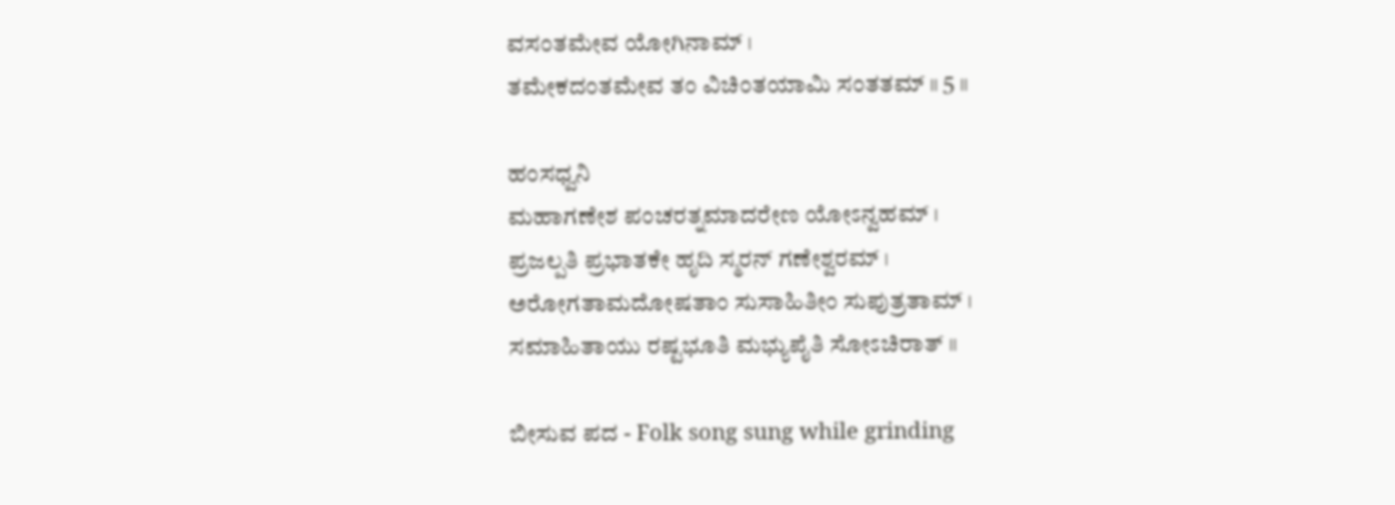ವಸಂತಮೇವ ಯೋಗಿನಾಮ್ ।
ತಮೇಕದಂತಮೇವ ತಂ ವಿಚಿಂತಯಾಮಿ ಸಂತತಮ್ ॥ 5 ॥

ಹಂಸಧ್ವನಿ
ಮಹಾಗಣೇಶ ಪಂಚರತ್ನಮಾದರೇಣ ಯೋಽನ್ವಹಮ್ ।
ಪ್ರಜಲ್ಪತಿ ಪ್ರಭಾತಕೇ ಹೃದಿ ಸ್ಮರನ್ ಗಣೇಶ್ವರಮ್ ।
ಅರೋಗತಾಮದೋಷತಾಂ ಸುಸಾಹಿತೀಂ ಸುಪುತ್ರತಾಮ್ ।
ಸಮಾಹಿತಾಯು ರಷ್ಟಭೂತಿ ಮಭ್ಯುಪೈತಿ ಸೋಽಚಿರಾತ್ ॥

ಬೀಸುವ ಪದ - Folk song sung while grinding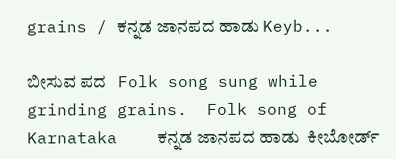grains / ಕನ್ನಡ ಜಾನಪದ ಹಾಡು Keyb...

ಬೀಸುವ ಪದ   Folk song sung while grinding grains.  Folk song of Karnataka    ಕನ್ನಡ ಜಾನಪದ ಹಾಡು  ಕೀಬೋರ್ಡ್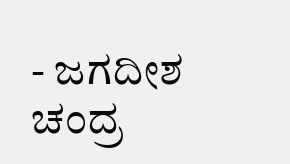- ಜಗದೀಶ ಚಂದ್ರ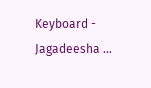Keyboard - Jagadeesha ...